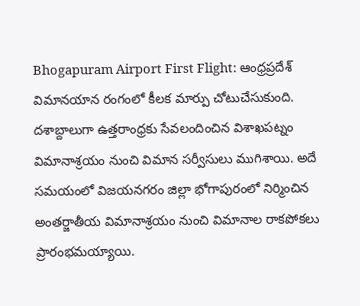Bhogapuram Airport First Flight: ఆంధ్రప్రదేశ్ విమానయాన రంగంలో కీలక మార్పు చోటుచేసుకుంది. దశాబ్దాలుగా ఉత్తరాంధ్రకు సేవలందించిన విశాఖపట్నం విమానాశ్రయం నుంచి విమాన సర్వీసులు ముగిశాయి. అదే సమయంలో విజయనగరం జిల్లా భోగాపురంలో నిర్మించిన అంతర్జాతీయ విమానాశ్రయం నుంచి విమానాల రాకపోకలు ప్రారంభమయ్యాయి.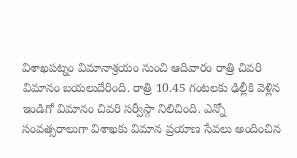విశాఖపట్నం విమానాశ్రయం నుంచి ఆదివారం రాత్రి చివరి విమానం బయలుదేరింది. రాత్రి 10.45 గంటలకు ఢిల్లీకి వెళ్లిన ఇండిగో విమానం చివరి సర్వీస్గా నిలిచింది. ఎన్నో సంవత్సరాలుగా విశాఖకు విమాన ప్రయాణ సేవలు అందించిన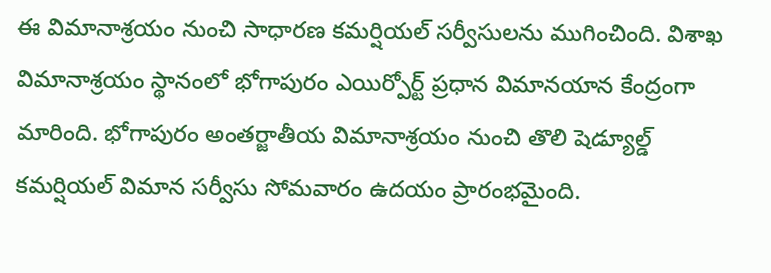ఈ విమానాశ్రయం నుంచి సాధారణ కమర్షియల్ సర్వీసులను ముగించింది. విశాఖ విమానాశ్రయం స్థానంలో భోగాపురం ఎయిర్పోర్ట్ ప్రధాన విమానయాన కేంద్రంగా మారింది. భోగాపురం అంతర్జాతీయ విమానాశ్రయం నుంచి తొలి షెడ్యూల్డ్ కమర్షియల్ విమాన సర్వీసు సోమవారం ఉదయం ప్రారంభమైంది.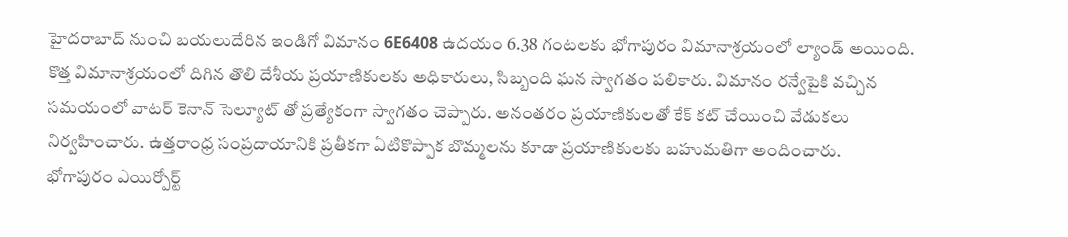హైదరాబాద్ నుంచి బయలుదేరిన ఇండిగో విమానం 6E6408 ఉదయం 6.38 గంటలకు భోగాపురం విమానాశ్రయంలో ల్యాండ్ అయింది.
కొత్త విమానాశ్రయంలో దిగిన తొలి దేశీయ ప్రయాణికులకు అధికారులు, సిబ్బంది ఘన స్వాగతం పలికారు. విమానం రన్వేపైకి వచ్చిన సమయంలో వాటర్ కెనాన్ సెల్యూట్ తో ప్రత్యేకంగా స్వాగతం చెప్పారు. అనంతరం ప్రయాణికులతో కేక్ కట్ చేయించి వేడుకలు నిర్వహించారు. ఉత్తరాంధ్ర సంప్రదాయానికి ప్రతీకగా ఏటికొప్పాక బొమ్మలను కూడా ప్రయాణికులకు బహుమతిగా అందించారు.
భోగాపురం ఎయిర్పోర్ట్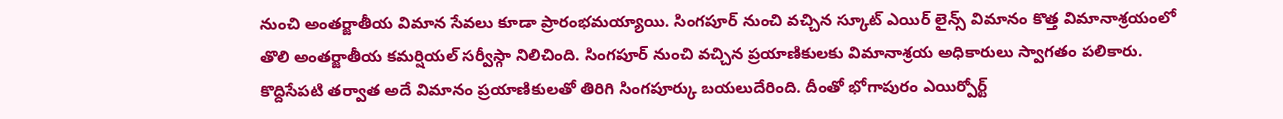నుంచి అంతర్జాతీయ విమాన సేవలు కూడా ప్రారంభమయ్యాయి. సింగపూర్ నుంచి వచ్చిన స్కూట్ ఎయిర్ లైన్స్ విమానం కొత్త విమానాశ్రయంలో తొలి అంతర్జాతీయ కమర్షియల్ సర్వీస్గా నిలిచింది. సింగపూర్ నుంచి వచ్చిన ప్రయాణికులకు విమానాశ్రయ అధికారులు స్వాగతం పలికారు. కొద్దిసేపటి తర్వాత అదే విమానం ప్రయాణికులతో తిరిగి సింగపూర్కు బయలుదేరింది. దీంతో భోగాపురం ఎయిర్పోర్ట్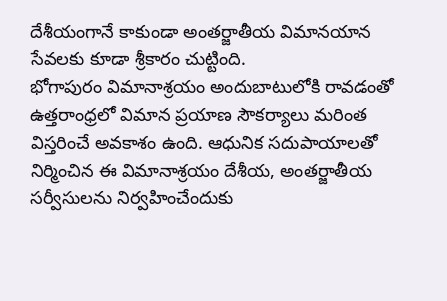దేశీయంగానే కాకుండా అంతర్జాతీయ విమానయాన సేవలకు కూడా శ్రీకారం చుట్టింది.
భోగాపురం విమానాశ్రయం అందుబాటులోకి రావడంతో ఉత్తరాంధ్రలో విమాన ప్రయాణ సౌకర్యాలు మరింత విస్తరించే అవకాశం ఉంది. ఆధునిక సదుపాయాలతో నిర్మించిన ఈ విమానాశ్రయం దేశీయ, అంతర్జాతీయ సర్వీసులను నిర్వహించేందుకు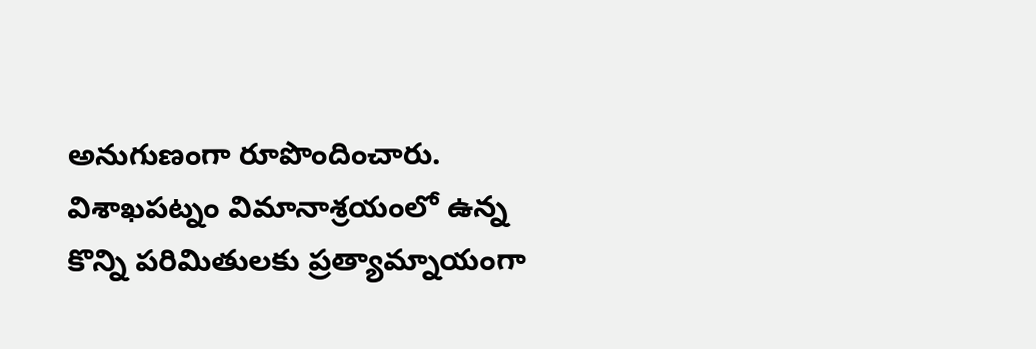అనుగుణంగా రూపొందించారు. విశాఖపట్నం విమానాశ్రయంలో ఉన్న కొన్ని పరిమితులకు ప్రత్యామ్నాయంగా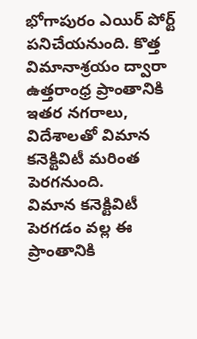భోగాపురం ఎయిర్ పోర్ట్ పనిచేయనుంది. కొత్త విమానాశ్రయం ద్వారా ఉత్తరాంధ్ర ప్రాంతానికి ఇతర నగరాలు, విదేశాలతో విమాన కనెక్టివిటీ మరింత పెరగనుంది.
విమాన కనెక్టివిటీ పెరగడం వల్ల ఈ ప్రాంతానికి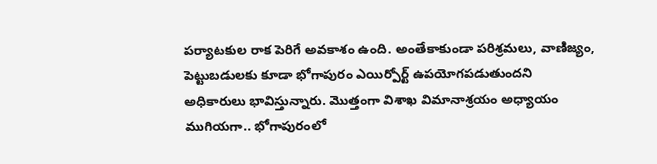పర్యాటకుల రాక పెరిగే అవకాశం ఉంది. అంతేకాకుండా పరిశ్రమలు, వాణిజ్యం, పెట్టుబడులకు కూడా భోగాపురం ఎయిర్పోర్ట్ ఉపయోగపడుతుందని అధికారులు భావిస్తున్నారు. మొత్తంగా విశాఖ విమానాశ్రయం అధ్యాయం ముగియగా.. భోగాపురంలో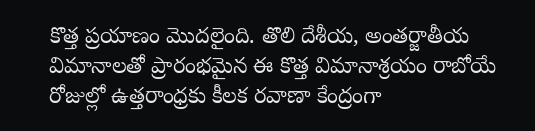కొత్త ప్రయాణం మొదలైంది. తొలి దేశీయ, అంతర్జాతీయ విమానాలతో ప్రారంభమైన ఈ కొత్త విమానాశ్రయం రాబోయే రోజుల్లో ఉత్తరాంధ్రకు కీలక రవాణా కేంద్రంగా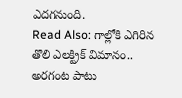ఎదగనుంది.
Read Also: గాల్లోకి ఎగిరిన తొలి ఎలక్ట్రిక్ విమానం.. అరగంట పాటు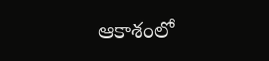ఆకాశంలో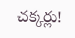చక్కర్లు!